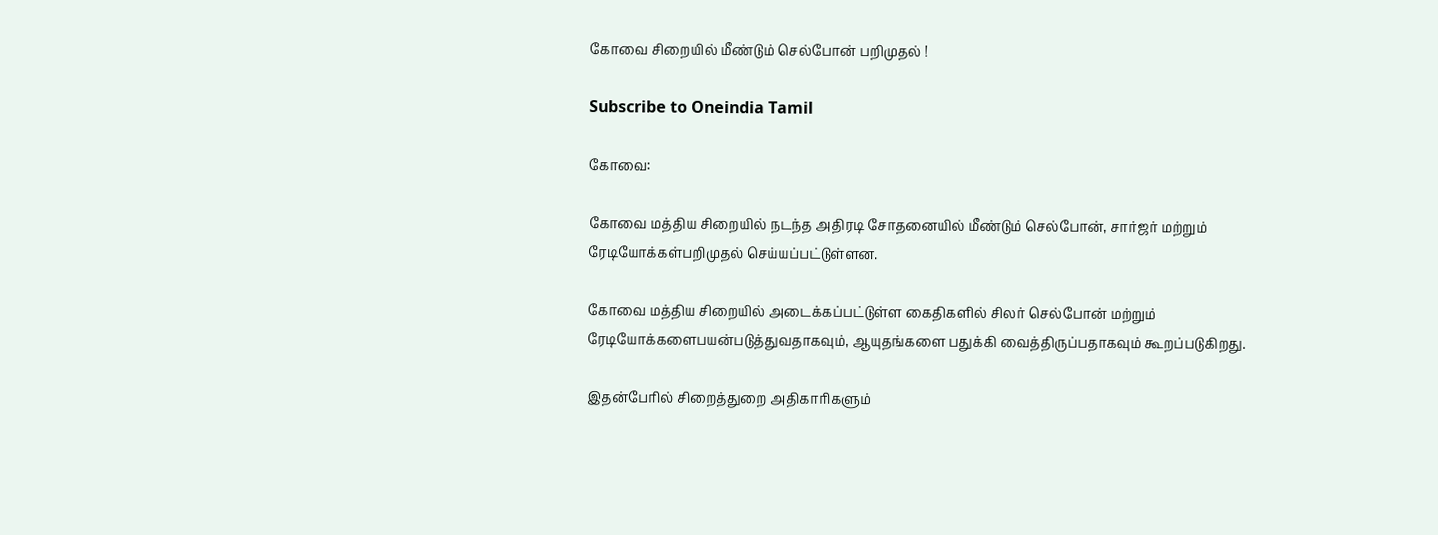கோவை சிறையில் மீண்டும் செல்போன் பறிமுதல் !

Subscribe to Oneindia Tamil

கோவை:

கோவை மத்திய சிறையில் நடந்த அதிரடி சோதனையில் மீண்டும் செல்போன், சார்ஜர் மற்றும் ரேடியோக்கள்பறிமுதல் செய்யப்பட்டுள்ளன.

கோவை மத்திய சிறையில் அடைக்கப்பட்டுள்ள கைதிகளில் சிலர் செல்போன் மற்றும் ரேடியோக்களைபயன்படுத்துவதாகவும், ஆயுதங்களை பதுக்கி வைத்திருப்பதாகவும் கூறப்படுகிறது.

இதன்பேரில் சிறைத்துறை அதிகாரிகளும்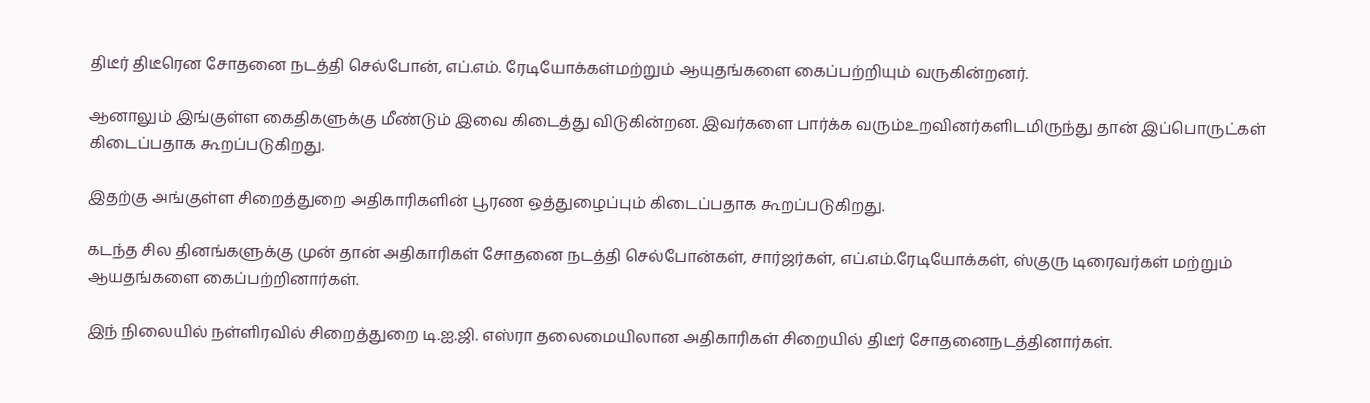திடீர் திடீரென சோதனை நடத்தி செல்போன், எப்.எம். ரேடியோக்கள்மற்றும் ஆயுதங்களை கைப்பற்றியும் வருகின்றனர்.

ஆனாலும் இங்குள்ள கைதிகளுக்கு மீண்டும் இவை கிடைத்து விடுகின்றன. இவர்களை பார்க்க வரும்உறவினர்களிடமிருந்து தான் இப்பொருட்கள் கிடைப்பதாக கூறப்படுகிறது.

இதற்கு அங்குள்ள சிறைத்துறை அதிகாரிகளின் பூரண ஒத்துழைப்பும் கிடைப்பதாக கூறப்படுகிறது.

கடந்த சில தினங்களுக்கு முன் தான் அதிகாரிகள் சோதனை நடத்தி செல்போன்கள், சார்ஜர்கள், எப்.எம்.ரேடியோக்கள், ஸ்குரு டிரைவர்கள் மற்றும் ஆயதங்களை கைப்பற்றினார்கள்.

இந் நிலையில் நள்ளிரவில் சிறைத்துறை டி.ஐ.ஜி. எஸ்ரா தலைமையிலான அதிகாரிகள் சிறையில் திடீர் சோதனைநடத்தினார்கள்.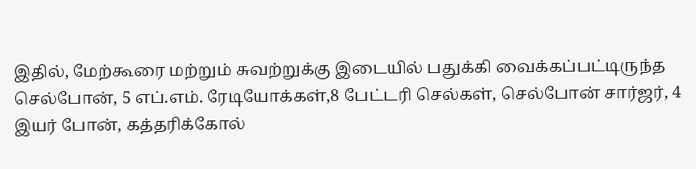இதில், மேற்கூரை மற்றும் சுவற்றுக்கு இடையில் பதுக்கி வைக்கப்பட்டிருந்த செல்போன், 5 எப்.எம். ரேடியோக்கள்,8 பேட்டரி செல்கள், செல்போன் சார்ஜர், 4 இயர் போன், கத்தரிக்கோல்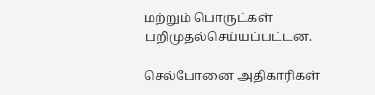மற்றும் பொருட்கள் பறிமுதல்செய்யப்பட்டன.

செல்போனை அதிகாரிகள்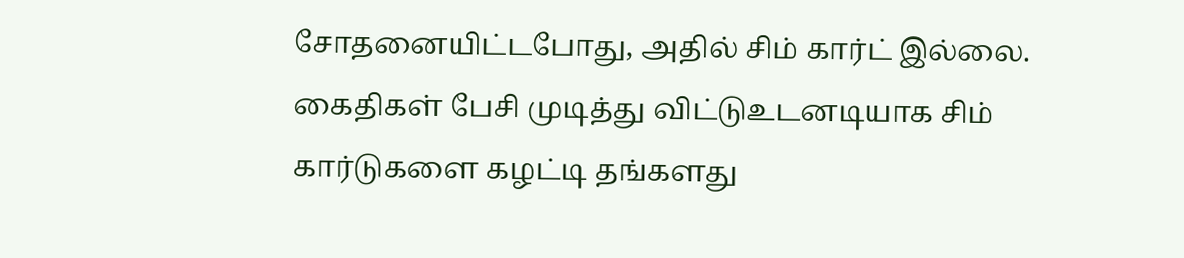சோதனையிட்டபோது, அதில் சிம் கார்ட் இல்லை. கைதிகள் பேசி முடித்து விட்டுஉடனடியாக சிம் கார்டுகளை கழட்டி தங்களது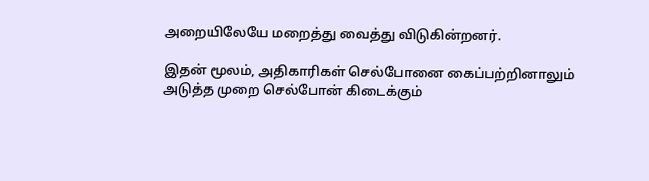அறையிலேயே மறைத்து வைத்து விடுகின்றனர்.

இதன் மூலம், அதிகாரிகள் செல்போனை கைப்பற்றினாலும் அடுத்த முறை செல்போன் கிடைக்கும்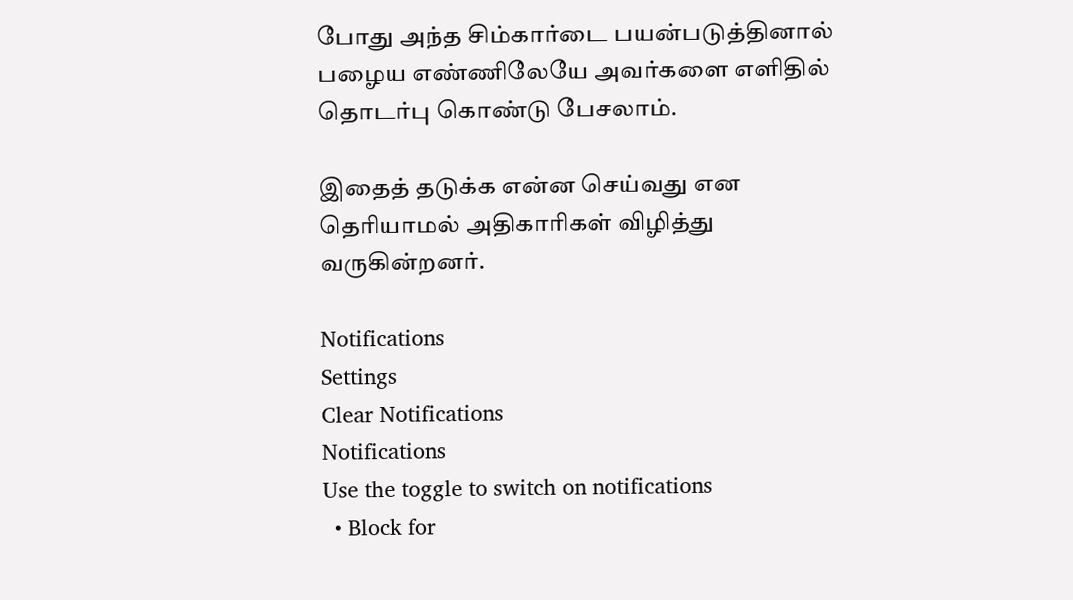போது அந்த சிம்கார்டை பயன்படுத்தினால் பழைய எண்ணிலேயே அவர்களை எளிதில் தொடர்பு கொண்டு பேசலாம்.

இதைத் தடுக்க என்ன செய்வது என தெரியாமல் அதிகாரிகள் விழித்து வருகின்றனர்.

Notifications
Settings
Clear Notifications
Notifications
Use the toggle to switch on notifications
  • Block for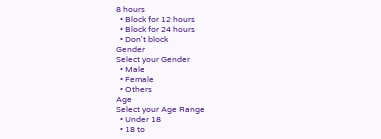8 hours
  • Block for 12 hours
  • Block for 24 hours
  • Don't block
Gender
Select your Gender
  • Male
  • Female
  • Others
Age
Select your Age Range
  • Under 18
  • 18 to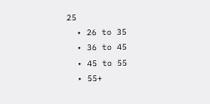25
  • 26 to 35
  • 36 to 45
  • 45 to 55
  • 55+